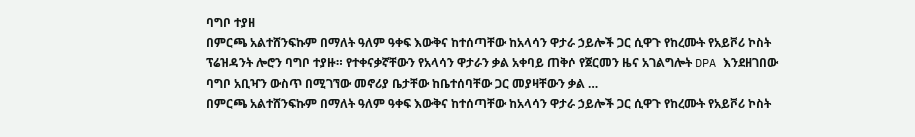ባግቦ ተያዘ
በምርጫ አልተሸንፍኩም በማለት ዓለም ዓቀፍ እውቅና ከተሰጣቸው ከአላሳን ዋታራ ኃይሎች ጋር ሲዋጉ የከረሙት የአይቮሪ ኮስት ፕሬዝዳንት ሎሮን ባግቦ ተያዙ። የተቀናቃኛቸውን የአላሳን ዋታራን ቃል አቀባይ ጠቅሶ የጀርመን ዜና አገልግሎት DPA እንደዘገበው ባግቦ አቢዣን ውስጥ በሚገኘው መኖሪያ ቤታቸው ከቤተሰባቸው ጋር መያዛቸውን ቃል …
በምርጫ አልተሸንፍኩም በማለት ዓለም ዓቀፍ እውቅና ከተሰጣቸው ከአላሳን ዋታራ ኃይሎች ጋር ሲዋጉ የከረሙት የአይቮሪ ኮስት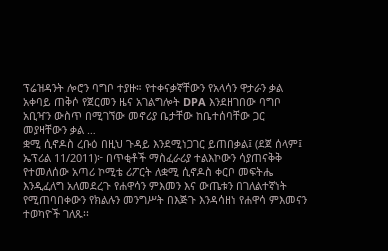ፕሬዝዳንት ሎሮን ባግቦ ተያዙ። የተቀናቃኛቸውን የአላሳን ዋታራን ቃል አቀባይ ጠቅሶ የጀርመን ዜና አገልግሎት DPA እንደዘገበው ባግቦ አቢዣን ውስጥ በሚገኘው መኖሪያ ቤታቸው ከቤተሰባቸው ጋር መያዛቸውን ቃል …
ቋሚ ሲኖዶስ ረቡዕ በዚህ ጉዳይ እንደሚነጋገር ይጠበቃል፤ (ደጀ ሰላም፤ ኤፕሪል 11/2011)፦ በጥቂቶች ማስፈራሪያ ተልእኮውን ሳያጠናቅቅ የተመለሰው አጣሪ ኮሚቴ ሪፖርት ለቋሚ ሲኖዶስ ቀርቦ መፍትሔ እንዲፈለግ አለመደረጉ የሐዋሳን ምእመን እና ውጤቱን በገለልተኛነት የሚጠባበቀውን የክልሉን መንግሥት በእጅጉ እንዳሳዘነ የሐዋሳ ምእመናን ተወካዮች ገለጹ፡፡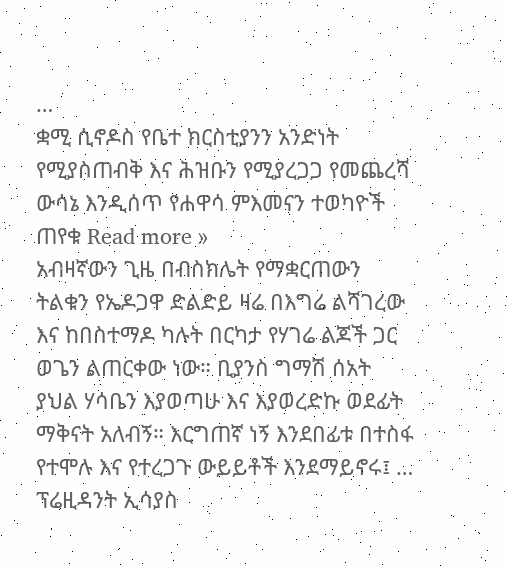…
ቋሚ ሲኖዶስ የቤተ ክርስቲያንን አንድነት የሚያስጠብቅ እና ሕዝቡን የሚያረጋጋ የመጨረሻ ውሳኔ እንዲሰጥ የሐዋሳ ምእመናን ተወካዮች ጠየቁ Read more »
አብዛኛውን ጊዜ በብስክሌት የማቋርጠውን ትልቁን የኤዶጋዋ ድልድይ ዛሬ በእግሬ ልሻገረው እና ከበስተማዶ ካሉት በርካታ የሃገሬ ልጆች ጋር ወጌን ልጠርቀው ነው። ቢያንስ ግማሽ ሰአት ያህል ሃሳቤን እያወጣሁ እና እያወረድኩ ወደፊት ማቅናት አለብኝ። እርግጠኛ ነኝ እንደበፊቱ በተስፋ የተሞሉ እና የተረጋጉ ውይይቶች እንደማይኖሩ፤ …
ፕሬዚዳንት ኢሳያስ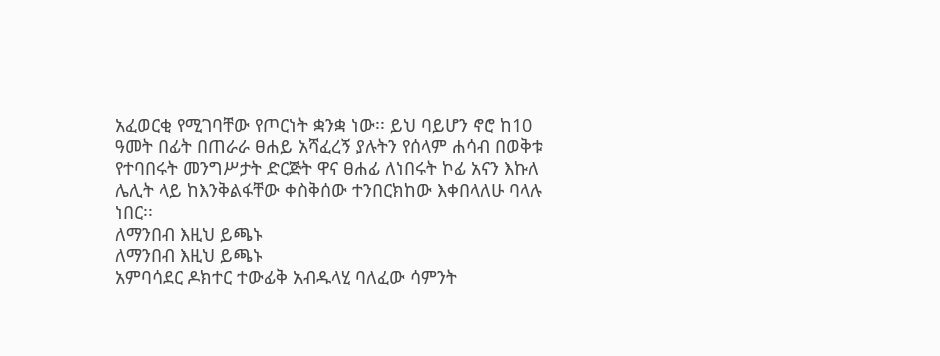አፈወርቂ የሚገባቸው የጦርነት ቋንቋ ነው፡፡ ይህ ባይሆን ኖሮ ከ10 ዓመት በፊት በጠራራ ፀሐይ አሻፈረኝ ያሉትን የሰላም ሐሳብ በወቅቱ የተባበሩት መንግሥታት ድርጅት ዋና ፀሐፊ ለነበሩት ኮፊ አናን እኩለ ሌሊት ላይ ከእንቅልፋቸው ቀስቅሰው ተንበርክከው እቀበላለሁ ባላሉ ነበር፡፡
ለማንበብ እዚህ ይጫኑ
ለማንበብ እዚህ ይጫኑ
አምባሳደር ዶክተር ተውፊቅ አብዱላሂ ባለፈው ሳምንት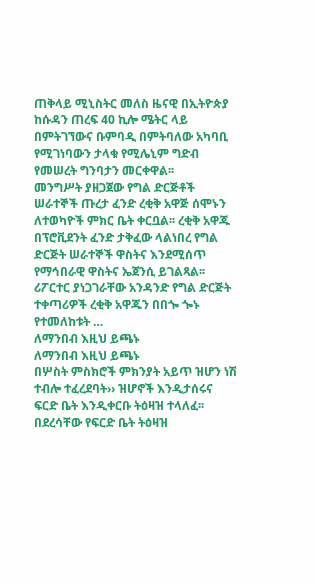ጠቅላይ ሚኒስትር መለስ ዜናዊ በኢትዮጵያ ከሱዳን ጠረፍ 40 ኪሎ ሜትር ላይ በምትገኘውና ቡምባዲ በምትባለው አካባቢ የሚገነባውን ታላቁ የሚሌኒም ግድብ የመሠረት ግንባታን መርቀዋል፡፡
መንግሥት ያዘጋጀው የግል ድርጅቶች ሠራተኞች ጡረታ ፈንድ ረቂቅ አዋጅ ሰሞኑን ለተወካዮች ምክር ቤት ቀርቧል፡፡ ረቂቅ አዋጁ በፕሮቪደንት ፈንድ ታቅፈው ላልነበረ የግል ድርጅት ሠራተኞች ዋስትና እንደሚሰጥ የማኅበራዊ ዋስትና ኤጀንሲ ይገልጻል፡፡ ሪፖርተር ያነጋገራቸው አንዳንድ የግል ድርጅት ተቀጣሪዎች ረቂቅ አዋጁን በበጐ ጐኑ የተመለከቱት …
ለማንበብ እዚህ ይጫኑ
ለማንበብ እዚህ ይጫኑ
በሦስት ምስክሮች ምክንያት አይጥ ዝሆን ነሽ ተብሎ ተፈረደባት›› ዝሆኖች እንዲታሰሩና ፍርድ ቤት እንዲቀርቡ ትዕዛዝ ተላለፈ፡፡ በደረሳቸው የፍርድ ቤት ትዕዛዝ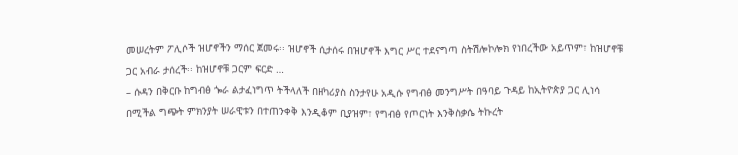መሠረትም ፖሊሶች ዝሆኖችን ማሰር ጀመሩ፡፡ ዝሆኖች ሲታሰሩ በዝሆኖች እግር ሥር ተደናግጣ ስትሽሎኮሎክ የነበረችው አይጥም፣ ከዝሆኖቹ ጋር አብራ ታሰረች፡፡ ከዝሆኖቹ ጋርም ፍርድ …
– ሱዳን በቅርቡ ከግብፅ ጐራ ልታፈነግጥ ትችላለች በዘካሪያስ ስንታየሁ አዲሱ የግብፅ መንግሥት በዓባይ ጉዳይ ከኢትዮጵያ ጋር ሊነሳ በሚችል ግጭት ምክንያት ሠራዊቱን በተጠንቀቅ እንዲቆም ቢያዝም፣ የግብፅ የጦርነት እንቅስቃሴ ትኩረት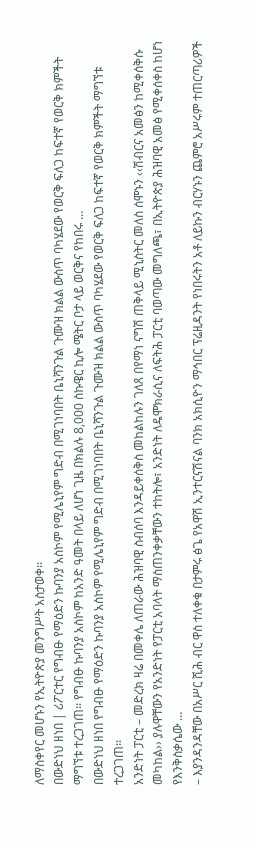ለማስቀየር መሆኑን የኢትዮጵያ መንግሥት አስታወቀ፡፡
በውድነህ ዘነበ | ሪፖርተር የግብፁ የማዕድን ኩባንያ አስኮም የሚሌኒየም ግድብ በሚገነባበት ቤኒሻንጉል ጉሙዝ ክልል ውስጥ ባካሄደው የወርቅ ፍለጋ ከፍተኛ የወርቅ ክምችት ማግኘቱ ተረጋገጠ፡፡ የግብፁ ኩባንያ አስኮም ከአንድ ዓመት በላይ ለሆነ ጊዜ በክልሉ 8,000 ስኩዌር ኪሎ ሜትር ቦታ ላይ ወርቅና የከበሩ …
በውድነህ ዘነበ የግብፁ የማዕድን ኩባንያ አስኮም የሚሌኒየም ግድብ በሚገነባበት ቤኒሻንጉል ጉሙዝ ክልል ውስጥ ባካሄደው የወርቅ ፍለጋ ከፍተኛ የወርቅ ክምችት ማግኘቱ ተረጋገጠ፡፡
አንድነት ፓርቲ – መድረክ ዛሬ በመቀሌ ለጠራው ሕዝባዊ ስብሰባ እንዳይቀሰቅስ መከልከሉን ገለጸ በየማነ ናግሽ ጠቅላይ ሚኒስትር መለስ ሰሞኑን ‹‹ሽብርና አመፅን ከሚቀሰቅሱ መካከል›› ያሉዋቸውን የአንድነት የፓርቲ አባላት ማስጠንቀቃቸውን ተከትሎ፣ አንድነት ለዴሞክራሲና ለፍትሕ ፓርቲ ባወጣው መግለጫ፣ በኢትዮጵያ ሕዝባዊ አመፅ የሚቀሰቀስ ከሆነ የእንቅስቃሴው …
– እያንዳንዳቸው በአሥር ሺሕ ብር ዋስ ተለቀቁ በታምሩ ፅጌ የአዋሽ ኢንተርናሽናል ባንክ አክሲዮን ማኅበር ፕሬዚዳንት የነበሩትን አቶ ለይኩን ብርሃኑን ጨምሮ አሥሩም ተጠርጣሪዎች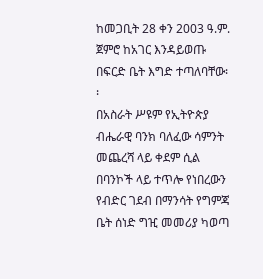ከመጋቢት 28 ቀን 2003 ዓ.ም. ጀምሮ ከአገር እንዳይወጡ በፍርድ ቤት እግድ ተጣለባቸው፡፡
በአስራት ሥዩም የኢትዮጵያ ብሔራዊ ባንክ ባለፈው ሳምንት መጨረሻ ላይ ቀደም ሲል በባንኮች ላይ ተጥሎ የነበረውን የብድር ገደብ በማንሳት የግምጃ ቤት ሰነድ ግዢ መመሪያ ካወጣ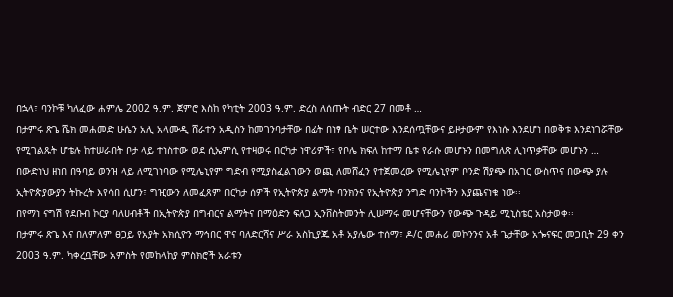በኋላ፣ ባንኮቹ ካለፈው ሐምሌ 2002 ዓ.ም. ጀምሮ እስከ የካቲት 2003 ዓ.ም. ድረስ ለሰጡት ብድር 27 በመቶ …
በታምሩ ጽጌ ሼክ መሐመድ ሁሴን አሊ አላሙዲ ሸራተን አዲስን ከመገንባታቸው በፊት በነፃ ቤት ሠርተው እንደሰጧቸውና ይዞታውም የእነሱ እንደሆነ በወቅቱ እንደነገሯቸው የሚገልጹት ሆቴሉ ከተሠራበት ቦታ ላይ ተነስተው ወደ ሲኤምሲ የተዛወሩ በርካታ ነዋሪዎች፣ የቦሌ ክፍለ ከተማ ቤቱ የራሱ መሆኑን በመግለጽ ሊነጥቃቸው መሆኑን …
በውድነህ ዘነበ በዓባይ ወንዝ ላይ ለሚገነባው የሚሌኒየም ግድብ የሚያስፈልገውን ወጪ ለመሸፈን የተጀመረው የሚሌኒየም ቦንድ ሽያጭ በአገር ውስጥና በውጭ ያሉ ኢትዮጵያውያን ትኩረት እየሳበ ሲሆን፣ ግዢውን ለመፈጸም በርካታ ሰዎች የኢትዮጵያ ልማት ባንክንና የኢትዮጵያ ንግድ ባንኮችን እያጨናነቁ ነው፡፡
በየማነ ናግሽ የደቡብ ኮርያ ባለሀብቶች በኢትዮጵያ በግብርና ልማትና በማዕድን ፍለጋ ኢንቨስትመንት ሊሠማሩ መሆናቸውን የውጭ ጉዳይ ሚኒስቴር አስታወቀ፡፡
በታምሩ ጽጌ እና በለምለም ፀጋይ የአያት አክሲዮን ማኅበር ዋና ባለድርሻና ሥራ አስኪያጁ አቶ አያሌው ተሰማ፣ ዶ/ር መሐሪ መኮንንና አቶ ጌታቸው አጐናፍር መጋቢት 29 ቀን 2003 ዓ.ም. ካቀረቧቸው አምስት የመከላከያ ምስክሮች አራቱን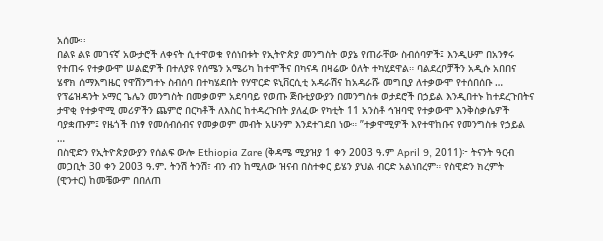አሰሙ፡፡
በልዩ ልዩ መገናኛ አውታሮች ለቀናት ሲተዋወቁ የሰነበቱት የኢትዮጵያ መንግስት ወያኔ የጠራቸው ስብሰባዎች፤ እንዲሁም በአንፃሩ የተጠሩ የተቃውሞ ሠልፎዎች በተለያዩ የሰሜን አሜሪካ ከተሞችና በካናዳ በዛሬው ዕለት ተካሂደዋል። ባልደረቦቻችን አዲሱ አበበና ሄኖክ ሰማእግዜር የዋሽንግተኑ ስብሰባ በተካሄደበት የሃዋርድ ዩኒቨርሲቲ አዳራሽና ከአዳራሹ መግቢያ ለተቃውሞ የተሰበሰቡ …
የፕሬዝዳንት ኦማር ጌሌን መንግስት በመቃወም አደባባይ የወጡ ጅቡቲያውያን በመንግስቱ ወታደሮች በኃይል እንዲበተኑ ከተደረጉበትና ታዋቂ የተቃዋሚ መሪዎችን ጨምሮ በርካቶች ለእስር ከተዳረጉበት ያለፈው የካቲት 11 አንስቶ ኅዝባዊ የተቃውሞ እንቅስቃሴዎች ባያቋጡም፤ የዜጎች በነፃ የመሰብሰብና የመቃወም መብት አሁንም እንደተገደበ ነው። ”ተቃዋሚዎች እየተዋከቡና የመንግስቱ የኃይል …
በስዊድን የኢትዮጵያውያን የሰልፍ ውሎ Ethiopia Zare (ቅዳሜ ሚያዝያ 1 ቀን 2003 ዓ.ም April 9, 2011)፦ ትናንት ዓርብ መጋቢት 30 ቀን 2003 ዓ.ም. ትንሽ ትንሽ፣ ብን ብን ከሚለው ዝናብ በስተቀር ይሄን ያህል ብርድ አልነበረም። የስዊድን ክረምት (ዊንተር) ከመቼውም በበለጠ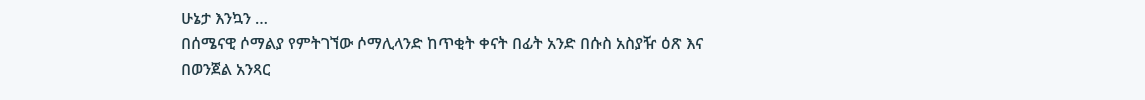ሁኔታ እንኳን …
በሰሜናዊ ሶማልያ የምትገኘው ሶማሊላንድ ከጥቂት ቀናት በፊት አንድ በሱስ አስያዥ ዕጽ እና በወንጀል አንጻር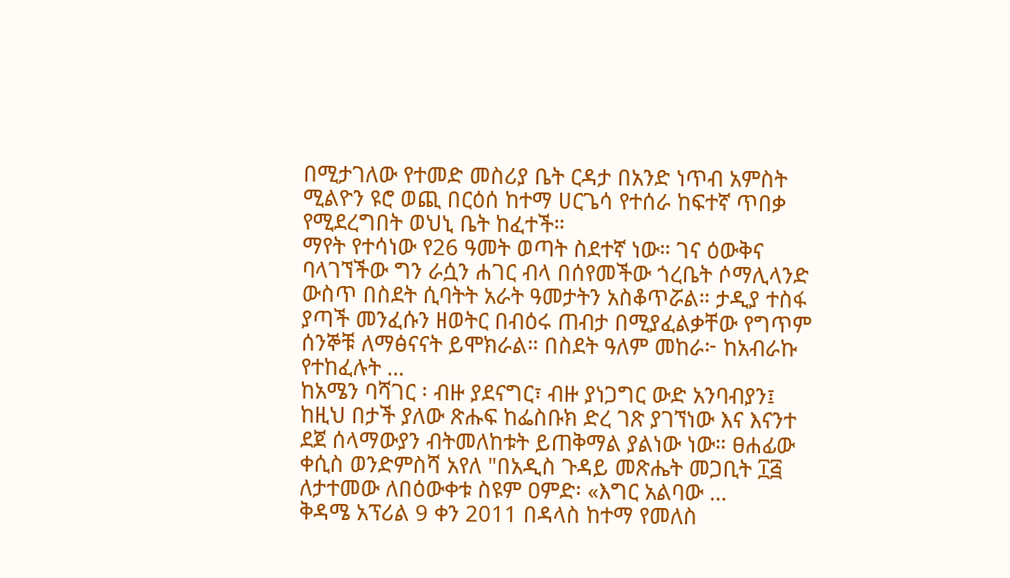በሚታገለው የተመድ መስሪያ ቤት ርዳታ በአንድ ነጥብ አምስት ሚልዮን ዩሮ ወጪ በርዕሰ ከተማ ሀርጌሳ የተሰራ ከፍተኛ ጥበቃ የሚደረግበት ወህኒ ቤት ከፈተች።
ማየት የተሳነው የ26 ዓመት ወጣት ስደተኛ ነው። ገና ዕውቅና ባላገኘችው ግን ራሷን ሐገር ብላ በሰየመችው ጎረቤት ሶማሊላንድ ውስጥ በስደት ሲባትት አራት ዓመታትን አስቆጥሯል። ታዲያ ተስፋ ያጣች መንፈሱን ዘወትር በብዕሩ ጠብታ በሚያፈልቃቸው የግጥም ሰንኞቹ ለማፅናናት ይሞክራል። በስደት ዓለም መከራ፦ ከአብራኩ የተከፈሉት …
ከአሜን ባሻገር ፡ ብዙ ያደናግር፣ ብዙ ያነጋግር ውድ አንባብያን፤ ከዚህ በታች ያለው ጽሑፍ ከፌስቡክ ድረ ገጽ ያገኘነው እና እናንተ ደጀ ሰላማውያን ብትመለከቱት ይጠቅማል ያልነው ነው። ፀሐፊው ቀሲስ ወንድምስሻ አየለ "በአዲስ ጉዳይ መጽሔት መጋቢት ፲፭ ለታተመው ለበዕውቀቱ ስዩም ዐምድ፡ «እግር አልባው …
ቅዳሜ አፕሪል 9 ቀን 2011 በዳላስ ከተማ የመለስ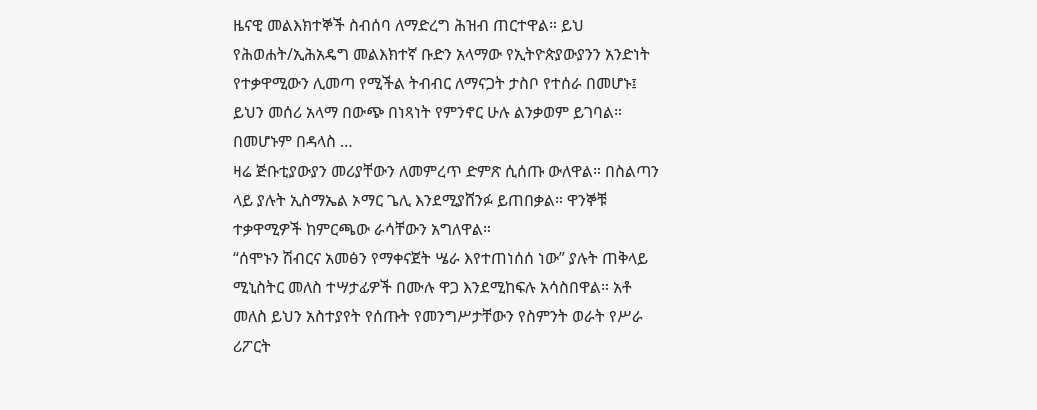ዜናዊ መልእክተኞች ስብሰባ ለማድረግ ሕዝብ ጠርተዋል። ይህ የሕወሐት/ኢሕአዴግ መልእክተኛ ቡድን አላማው የኢትዮጵያውያንን አንድነት የተቃዋሚውን ሊመጣ የሚችል ትብብር ለማናጋት ታስቦ የተሰራ በመሆኑ፤ ይህን መሰሪ አላማ በውጭ በነጻነት የምንኖር ሁሉ ልንቃወም ይገባል። በመሆኑም በዳላስ …
ዛሬ ጅቡቲያውያን መሪያቸውን ለመምረጥ ድምጽ ሲሰጡ ውለዋል። በስልጣን ላይ ያሉት ኢስማኤል ኦማር ጌሊ እንደሚያሸንፉ ይጠበቃል። ዋንኞቹ ተቃዋሚዎች ከምርጫው ራሳቸውን አግለዋል።
“ሰሞኑን ሽብርና አመፅን የማቀናጀት ሤራ እየተጠነሰሰ ነው” ያሉት ጠቅላይ ሚኒስትር መለስ ተሣታፊዎች በሙሉ ዋጋ እንደሚከፍሉ አሳስበዋል። አቶ መለስ ይህን አስተያየት የሰጡት የመንግሥታቸውን የስምንት ወራት የሥራ ሪፖርት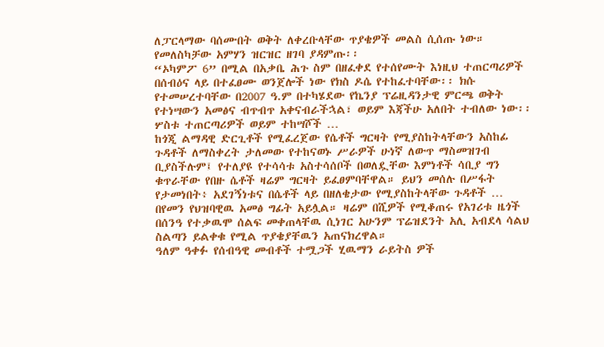ለፓርላማው ባሰሙበት ወቅት ለቀረቡላቸው ጥያቄዎች መልስ ሲሰጡ ነው። የመለስካቻው አምሃን ዝርዝር ዘገባ ያዳምጡ፡፡
“ኦካምፖ 6” በሚል በአቃቤ ሕጉ ስም በዘፈቀደ የተሰየሙት እነዚህ ተጠርጣሪዎች በሰብዕና ላይ በተፈፀሙ ወንጀሎች ነው የክስ ዶሴ የተከፈተባቸው፡፡ ክሱ የተመሠረተባቸው በ2007 ዓ.ም በተካሄደው የኬንያ ፕሬዚዳንታዊ ምርጫ ወቅት የተነሣውን አመፅና ብጥብጥ አቀናብራችኋል፣ ወይም እጃችሁ አለበት ተብለው ነው፡፡ ሦስቱ ተጠርጣሪዎች ወይም ተከሣሾች …
ከጎጂ ልማዳዊ ድርጊቶች የሚፈረጀው የሴቶች ግርዛት የሚያስከትላቸውን አስከፊ ጉዳቶች ለማስቀረት ታለመው የተከናወኑ ሥራዎች ሁነኛ ለውጥ ማስመዝገብ ቢያስችሉም፤ የተለያዩ የተሳሳቱ አስተሳሰቦች በወለዷቸው እምነቶች ሳቢያ ግን ቁጥራቸው የበዙ ሴቶች ዛሬም ግርዛት ይፈፀምባቸዋል። ይህን መሰሉ በሥፋት የታመነበት፥ አደገኝነቱና በሴቶች ላይ በዘለቄታው የሚያስከትላቸው ጉዳቶች …
በየመን የህዝባዊዉ አመፅ ግፊት አይሏል። ዛሬም በሺዎች የሚቆጠሩ የአገሪቱ ዜጎች በሰንዓ የተቃዉሞ ሰልፍ መቀጠላቸዉ ሲነገር አሁንም ፕሬዝደንት አሊ አብደላ ሳልህ ስልጣን ይልቀቁ የሚል ጥያቄያቸዉን አጠናክረዋል።
ዓለም ዓቀፉ የሰብዓዊ መብቶች ተሟጋች ሂዉማን ራይትስ ዎች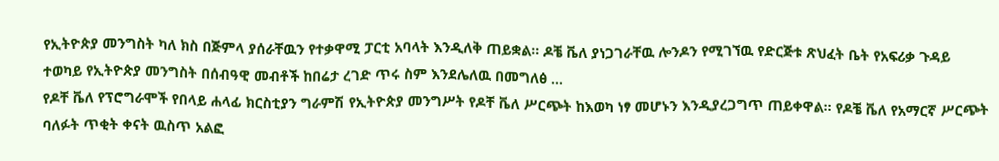የኢትዮጵያ መንግስት ካለ ክስ በጅምላ ያሰራቸዉን የተቃዋሚ ፓርቲ አባላት እንዲለቅ ጠይቋል። ዶቼ ቬለ ያነጋገራቸዉ ሎንዶን የሚገኘዉ የድርጅቱ ጽህፈት ቤት የአፍሪቃ ጉዳይ ተወካይ የኢትዮጵያ መንግስት በሰብዓዊ መብቶች ከበሬታ ረገድ ጥሩ ስም እንደሌለዉ በመግለፅ …
የዶቸ ቬለ የፕሮግራሞች የበላይ ሐላፊ ክርስቲያን ግራምሽ የኢትዮጵያ መንግሥት የዶቸ ቬለ ሥርጭት ከእወካ ነፃ መሆኑን እንዲያረጋግጥ ጠይቀዋል። የዶቼ ቬለ የአማርኛ ሥርጭት ባለፉት ጥቂት ቀናት ዉስጥ አልፎ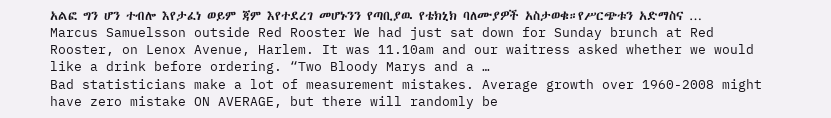አልፎ ግን ሆን ተብሎ እየታፈነ ወይም ጃም እየተደረገ መሆኑንን የጣቢያዉ የቴክኒክ ባለሙያዎች አስታወቁ።የሥርጭቱን አድማስና …
Marcus Samuelsson outside Red Rooster We had just sat down for Sunday brunch at Red Rooster, on Lenox Avenue, Harlem. It was 11.10am and our waitress asked whether we would like a drink before ordering. “Two Bloody Marys and a …
Bad statisticians make a lot of measurement mistakes. Average growth over 1960-2008 might have zero mistake ON AVERAGE, but there will randomly be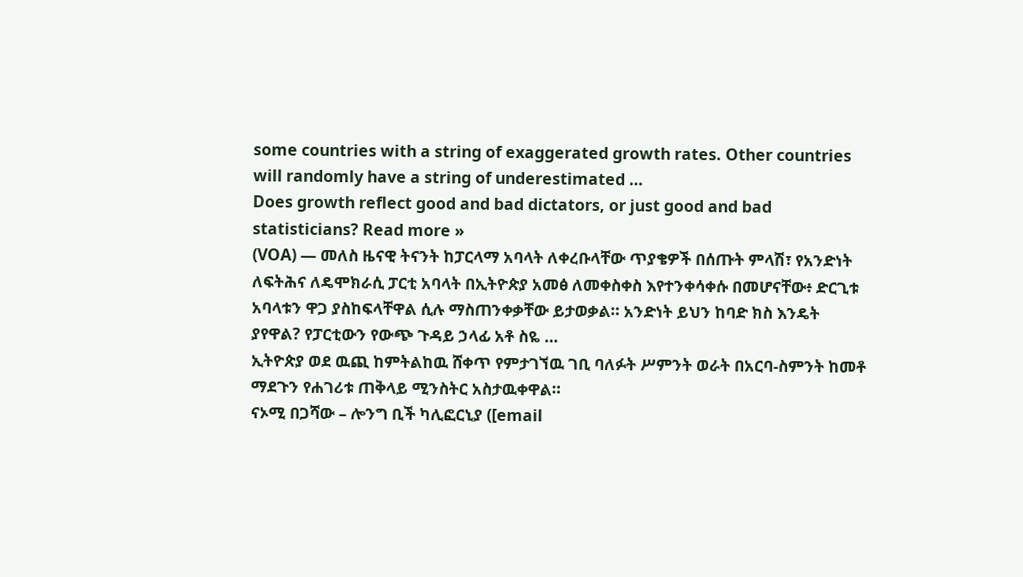some countries with a string of exaggerated growth rates. Other countries will randomly have a string of underestimated …
Does growth reflect good and bad dictators, or just good and bad statisticians? Read more »
(VOA) — መለስ ዜናዊ ትናንት ከፓርላማ አባላት ለቀረቡላቸው ጥያቄዎች በሰጡት ምላሽ፣ የአንድነት ለፍትሕና ለዴሞክራሲ ፓርቲ አባላት በኢትዮጵያ አመፅ ለመቀስቀስ እየተንቀሳቀሱ በመሆናቸው፥ ድርጊቱ አባላቱን ዋጋ ያስከፍላቸዋል ሲሉ ማስጠንቀቃቸው ይታወቃል። አንድነት ይህን ከባድ ክስ እንዴት ያየዋል? የፓርቲውን የውጭ ጉዳይ ኃላፊ አቶ ስዬ …
ኢትዮጵያ ወደ ዉጪ ከምትልከዉ ሸቀጥ የምታገኘዉ ገቢ ባለፉት ሥምንት ወራት በአርባ-ስምንት ከመቶ ማደጉን የሐገሪቱ ጠቅላይ ሚንስትር አስታዉቀዋል።
ናኦሚ በጋሻው – ሎንግ ቢች ካሊፎርኒያ ([email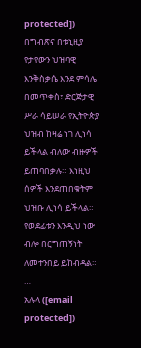protected]) በግብጽና በቱኒዚያ የታየውን ህዝባዊ እንቅስቃሴ እንደ ምሳሌ በመጥቀስ፣ ድርጅታዊ ሥራ ሳይሠራ የኢትዮጵያ ህዝብ ከዛሬ ነገ ሊነሳ ይችላል ብለው ብዙዎች ይጠባበቃሉ። እነዚህ ሰዎች እንደጠበቁትም ህዝቡ ሊነሳ ይችላል። የወደፊቱን እንዲህ ነው ብሎ በርግጠኝነት ለመተንበይ ይከብዳል። …
አሉላ ([email protected])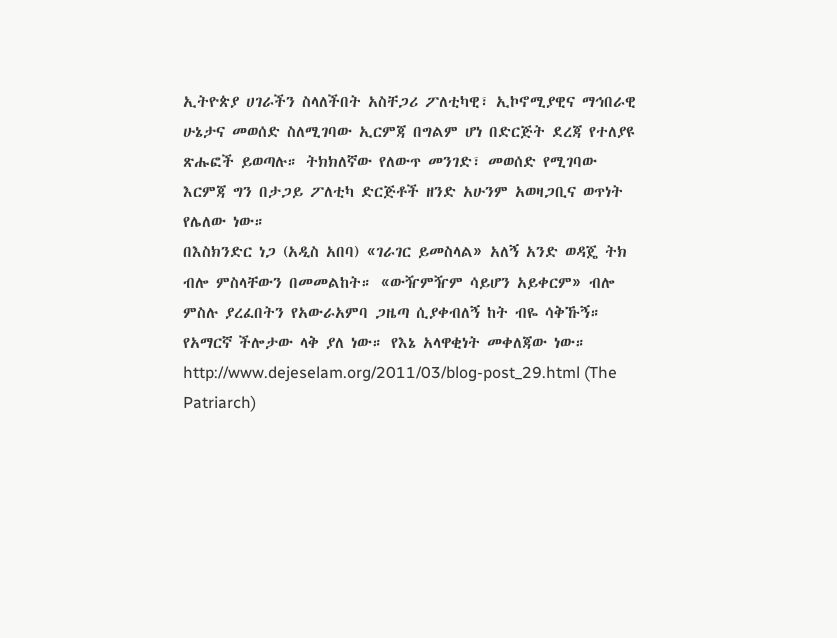ኢትዮጵያ ሀገራችን ስላለችበት አስቸጋሪ ፖለቲካዊ፣ ኢኮኖሚያዊና ማኅበራዊ ሁኔታና መወሰድ ስለሚገባው ኢርምጃ በግልም ሆነ በድርጅት ደረጃ የተለያዩ ጽሑፎች ይወጣሉ። ትክክለኛው የለውጥ መንገድ፣ መወሰድ የሚገባው እርምጃ ግን በታጋይ ፖለቲካ ድርጅቶች ዘንድ አሁንም አወዛጋቢና ወጥነት የሌለው ነው።
በእስክንድር ነጋ (አዲስ አበባ) «ገራገር ይመስላል» አለኝ አንድ ወዳጄ ትክ ብሎ ምስላቸውን በመመልከት። «ውዥምዥም ሳይሆን አይቀርም» ብሎ ምስሉ ያረፈበትን የአውራአምባ ጋዜጣ ሲያቀብለኝ ከት ብዬ ሳቅኹኝ። የአማርኛ ችሎታው ላቅ ያለ ነው። የእኔ አላዋቂነት መቀለጃው ነው።
http://www.dejeselam.org/2011/03/blog-post_29.html (The Patriarch)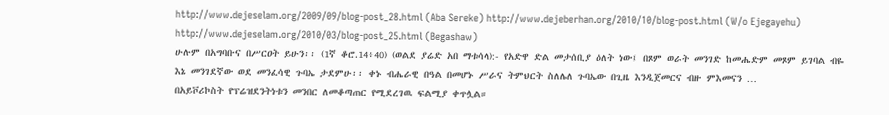http://www.dejeselam.org/2009/09/blog-post_28.html (Aba Sereke) http://www.dejeberhan.org/2010/10/blog-post.html (W/o Ejegayehu) http://www.dejeselam.org/2010/03/blog-post_25.html (Begashaw)
ሁሉም በአግባቡና በሥርዐት ይሁን፡፡ (1ኛ ቆሮ.14፥40) (ወልደ ያሬድ አበ ማቱሳላ):- የአድዋ ድል መታሰቢያ ዕለት ነው፤ በጾም ወራት መንገድ ከመሔድም መጾም ይገባል ብዬ እኔ መንገደኛው ወደ መንፈሳዊ ጉባኤ ታደምሁ፡፡ ቀኑ ብሔራዊ በዓል በመሆኑ ሥራና ትምህርት ስለሌለ ጉባኤው በጊዜ እንዲጀመርና ብዙ ምእመናን …
በአይቮሪኮስት የፕሬዝደንትነቱን መንበር ለመቆጣጠር የሚደረገዉ ፍልሚያ ቀጥሏል።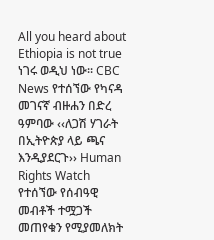All you heard about Ethiopia is not true ነገሩ ወዲህ ነው፡፡ CBC News የተሰኘው የካናዳ መገናኛ ብዙሐን በድረ ዓምባው ‹‹ለጋሽ ሃገራት በኢትዮጵያ ላይ ጫና እንዲያደርጉ›› Human Rights Watch የተሰኘው የሰብዓዊ መብቶች ተሟጋች መጠየቁን የሚያመለክት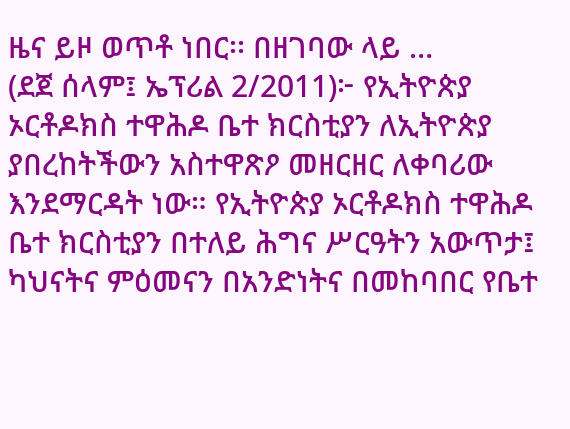ዜና ይዞ ወጥቶ ነበር፡፡ በዘገባው ላይ …
(ደጀ ሰላም፤ ኤፕሪል 2/2011)፦ የኢትዮጵያ ኦርቶዶክስ ተዋሕዶ ቤተ ክርስቲያን ለኢትዮጵያ ያበረከትችውን አስተዋጽዖ መዘርዘር ለቀባሪው እንደማርዳት ነው። የኢትዮጵያ ኦርቶዶክስ ተዋሕዶ ቤተ ክርስቲያን በተለይ ሕግና ሥርዓትን አውጥታ፤ ካህናትና ምዕመናን በአንድነትና በመከባበር የቤተ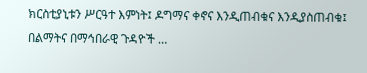ክርስቲያኒቱን ሥርዓተ እምነት፤ ዶግማና ቀኖና እንዲጠብቁና እንዲያስጠብቁ፤ በልማትና በማኅበራዊ ጉዳዮች …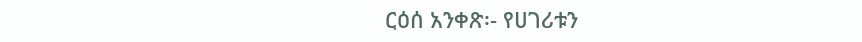ርዕሰ አንቀጽ፡- የሀገሪቱን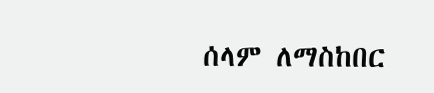ሰላም ለማስከበር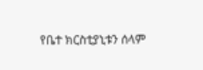የቤተ ክርስቲያኒቱን ሰላም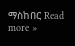ማስከበር Read more »